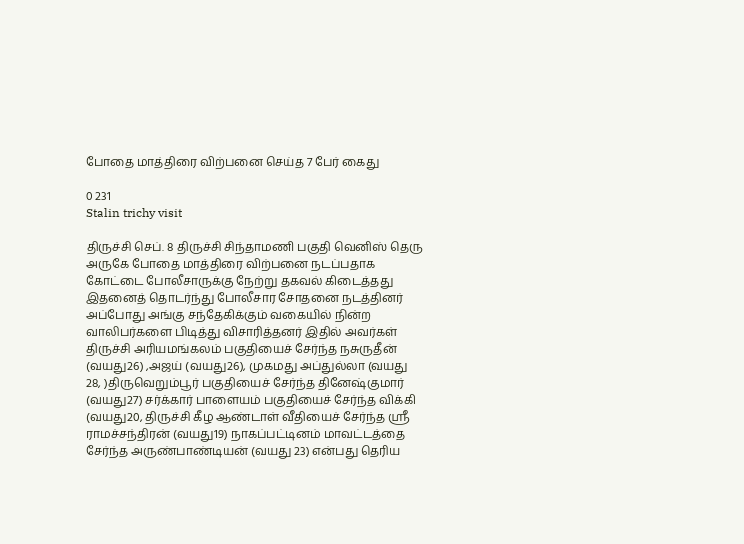போதை மாத்திரை விற்பனை செய்த 7 பேர் கைது

0 231
Stalin trichy visit

திருச்சி செப். 8 திருச்சி சிந்தாமணி பகுதி வெனிஸ் தெரு அருகே போதை மாத்திரை விற்பனை நடப்பதாக கோட்டை போலீசாருக்கு நேற்று தகவல் கிடைத்தது இதனைத் தொடர்ந்து போலீசார சோதனை நடத்தினர் அப்போது அங்கு சந்தேகிக்கும் வகையில் நின்ற வாலிபர்களை பிடித்து விசாரித்தனர் இதில் அவர்கள் திருச்சி அரியமங்கலம் பகுதியைச் சேர்ந்த நசுருதீன் (வயது26) ,அஜய் (வயது26), முகமது அப்துல்லா (வயது 28, )திருவெறும்பூர் பகுதியைச் சேர்ந்த தினேஷ்குமார் (வயது27) சர்க்கார் பாளையம் பகுதியைச் சேர்ந்த விக்கி (வயது20, திருச்சி கீழ ஆண்டாள் வீதியைச் சேர்ந்த ஸ்ரீ ராமச்சந்திரன் (வயது19) நாகப்பட்டினம் மாவட்டத்தை சேர்ந்த அருண்பாண்டியன் (வயது 23) என்பது தெரிய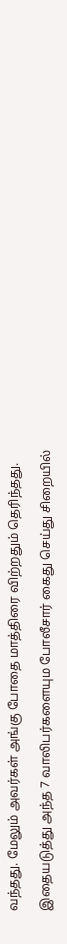வந்தது. மேலும் அவர்கள் அங்கு போதை மாத்திரை விற்றதும் தெரிந்தது.

இதையடுத்து அந்த 7 வாலிபர்களையும போலீசார் கைது செய்து சிறையில்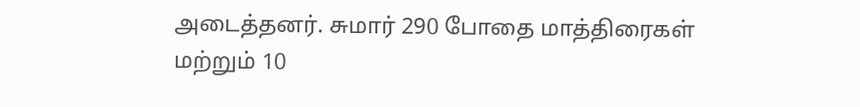அடைத்தனர். சுமார் 290 போதை மாத்திரைகள் மற்றும் 10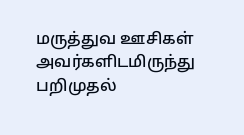மருத்துவ ஊசிகள் அவர்களிடமிருந்து பறிமுதல்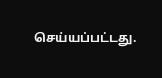செய்யப்பட்டது.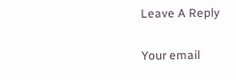Leave A Reply

Your email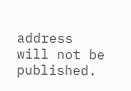address will not be published.